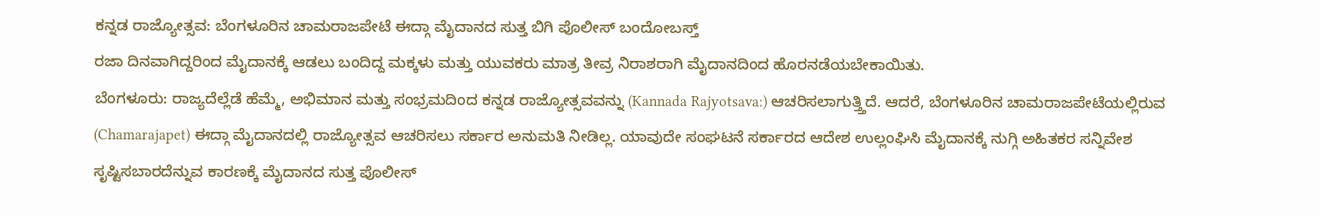ಕನ್ನಡ ರಾಜ್ಯೋತ್ಸವ: ಬೆಂಗಳೂರಿನ ಚಾಮರಾಜಪೇಟೆ ಈದ್ಗಾ ಮೈದಾನದ ಸುತ್ತ ಬಿಗಿ ಪೊಲೀಸ್ ಬಂದೋಬಸ್ತ್
ರಜಾ ದಿನವಾಗಿದ್ದರಿಂದ ಮೈದಾನಕ್ಕೆ ಆಡಲು ಬಂದಿದ್ದ ಮಕ್ಕಳು ಮತ್ತು ಯುವಕರು ಮಾತ್ರ ತೀವ್ರ ನಿರಾಶರಾಗಿ ಮೈದಾನದಿಂದ ಹೊರನಡೆಯಬೇಕಾಯಿತು.
ಬೆಂಗಳೂರು: ರಾಜ್ಯದೆಲ್ಲೆಡೆ ಹೆಮ್ಮೆ, ಅಭಿಮಾನ ಮತ್ತು ಸಂಭ್ರಮದಿಂದ ಕನ್ನಡ ರಾಜ್ಯೋತ್ಸವವನ್ನು (Kannada Rajyotsava:) ಆಚರಿಸಲಾಗುತ್ತ್ತಿದೆ. ಆದರೆ, ಬೆಂಗಳೂರಿನ ಚಾಮರಾಜಪೇಟೆಯಲ್ಲಿರುವ (Chamarajapet) ಈದ್ಗಾ ಮೈದಾನದಲ್ಲಿ ರಾಜ್ಯೋತ್ಸವ ಆಚರಿಸಲು ಸರ್ಕಾರ ಅನುಮತಿ ನೀಡಿಲ್ಲ. ಯಾವುದೇ ಸಂಘಟನೆ ಸರ್ಕಾರದ ಆದೇಶ ಉಲ್ಲಂಘಿಸಿ ಮೈದಾನಕ್ಕೆ ನುಗ್ಗಿ ಅಹಿತಕರ ಸನ್ನಿವೇಶ ಸೃಷ್ಟಿಸಬಾರದೆನ್ನುವ ಕಾರಣಕ್ಕೆ ಮೈದಾನದ ಸುತ್ತ ಪೊಲೀಸ್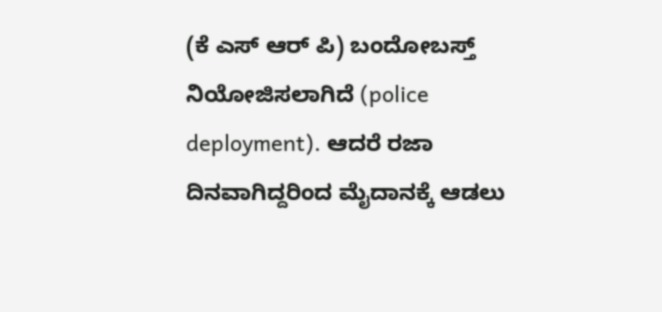(ಕೆ ಎಸ್ ಆರ್ ಪಿ) ಬಂದೋಬಸ್ತ್ ನಿಯೋಜಿಸಲಾಗಿದೆ (police deployment). ಆದರೆ ರಜಾ ದಿನವಾಗಿದ್ದರಿಂದ ಮೈದಾನಕ್ಕೆ ಆಡಲು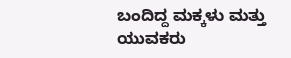ಬಂದಿದ್ದ ಮಕ್ಕಳು ಮತ್ತು ಯುವಕರು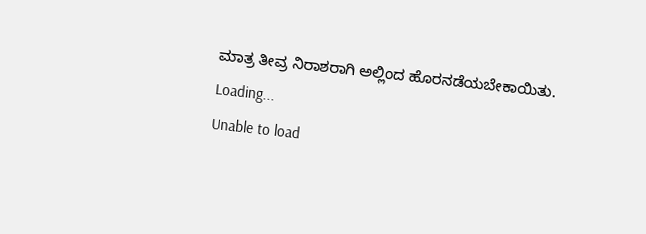ಮಾತ್ರ ತೀವ್ರ ನಿರಾಶರಾಗಿ ಅಲ್ಲಿಂದ ಹೊರನಡೆಯಬೇಕಾಯಿತು.
Loading...
Unable to load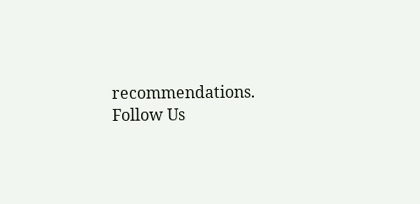recommendations.
Follow Us